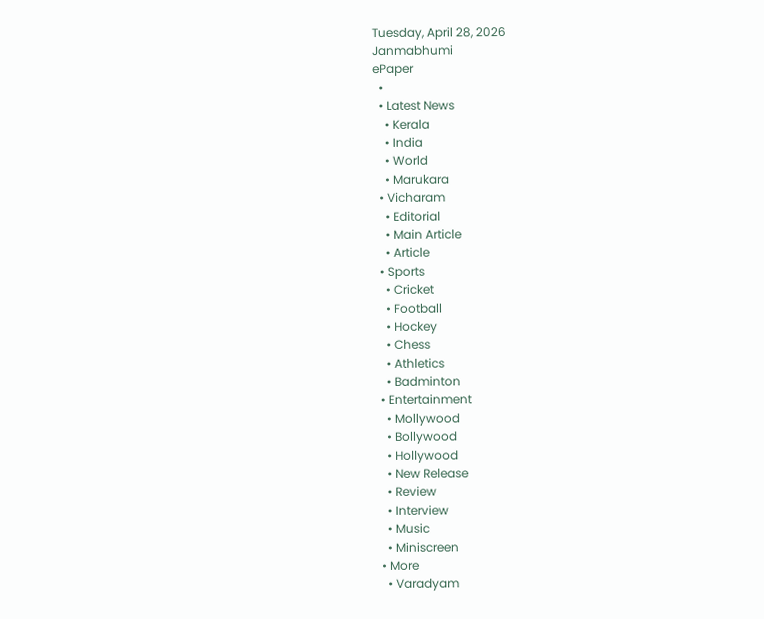Tuesday, April 28, 2026
Janmabhumi
ePaper
  •
  • Latest News
    • Kerala
    • India
    • World
    • Marukara
  • Vicharam
    • Editorial
    • Main Article
    • Article
  • Sports
    • Cricket
    • Football
    • Hockey
    • Chess
    • Athletics
    • Badminton
  • Entertainment
    • Mollywood
    • Bollywood
    • Hollywood
    • New Release
    • Review
    • Interview
    • Music
    • Miniscreen
  • More
    • Varadyam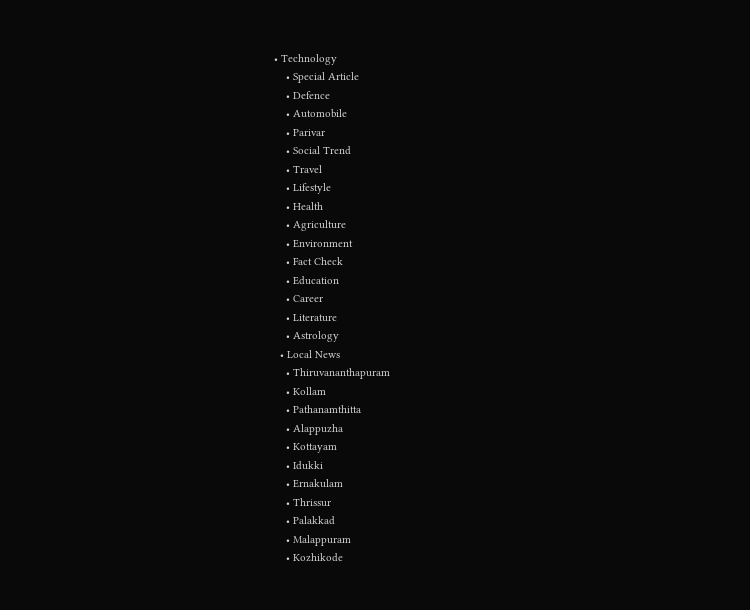• Technology
    • Special Article
    • Defence
    • Automobile
    • Parivar
    • Social Trend
    • Travel
    • Lifestyle
    • Health
    • Agriculture
    • Environment
    • Fact Check
    • Education
    • Career
    • Literature
    • Astrology
  • Local News
    • Thiruvananthapuram
    • Kollam
    • Pathanamthitta
    • Alappuzha
    • Kottayam
    • Idukki
    • Ernakulam
    • Thrissur
    • Palakkad
    • Malappuram
    • Kozhikode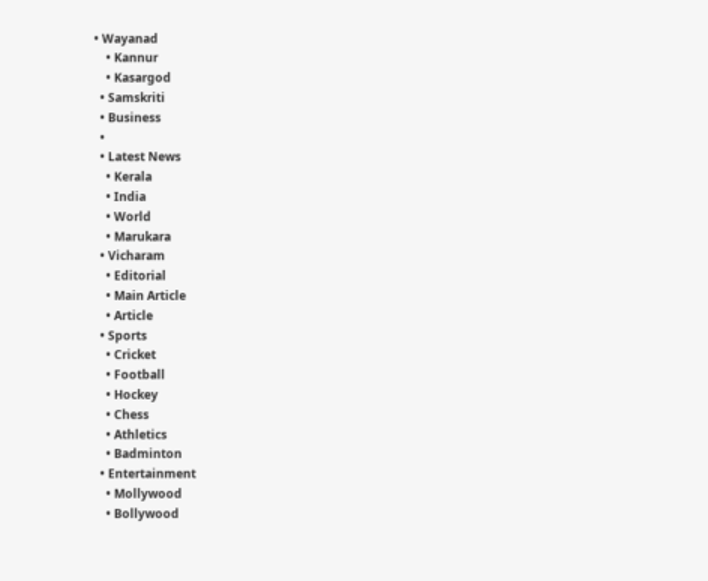• Wayanad
    • Kannur
    • Kasargod
  • Samskriti
  • Business
  •
  • Latest News
    • Kerala
    • India
    • World
    • Marukara
  • Vicharam
    • Editorial
    • Main Article
    • Article
  • Sports
    • Cricket
    • Football
    • Hockey
    • Chess
    • Athletics
    • Badminton
  • Entertainment
    • Mollywood
    • Bollywood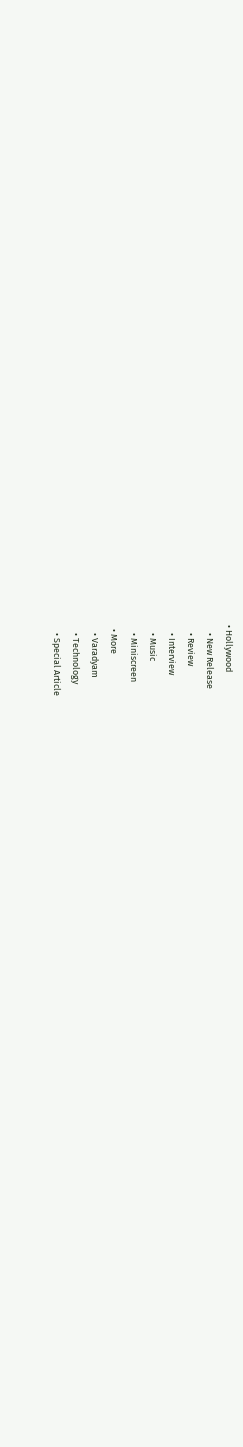• Hollywood
    • New Release
    • Review
    • Interview
    • Music
    • Miniscreen
  • More
    • Varadyam
    • Technology
    • Special Article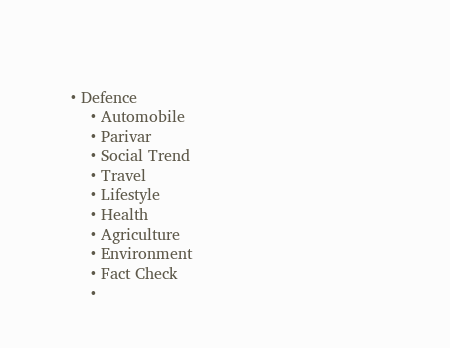• Defence
    • Automobile
    • Parivar
    • Social Trend
    • Travel
    • Lifestyle
    • Health
    • Agriculture
    • Environment
    • Fact Check
    •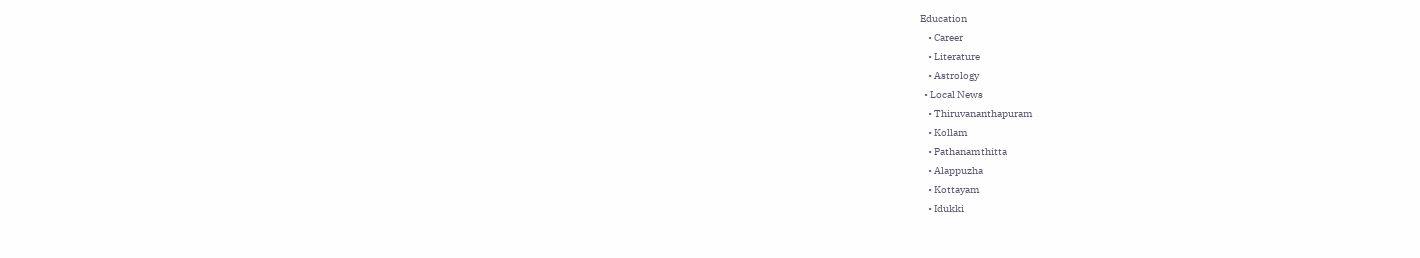Education
    • Career
    • Literature
    • Astrology
  • Local News
    • Thiruvananthapuram
    • Kollam
    • Pathanamthitta
    • Alappuzha
    • Kottayam
    • Idukki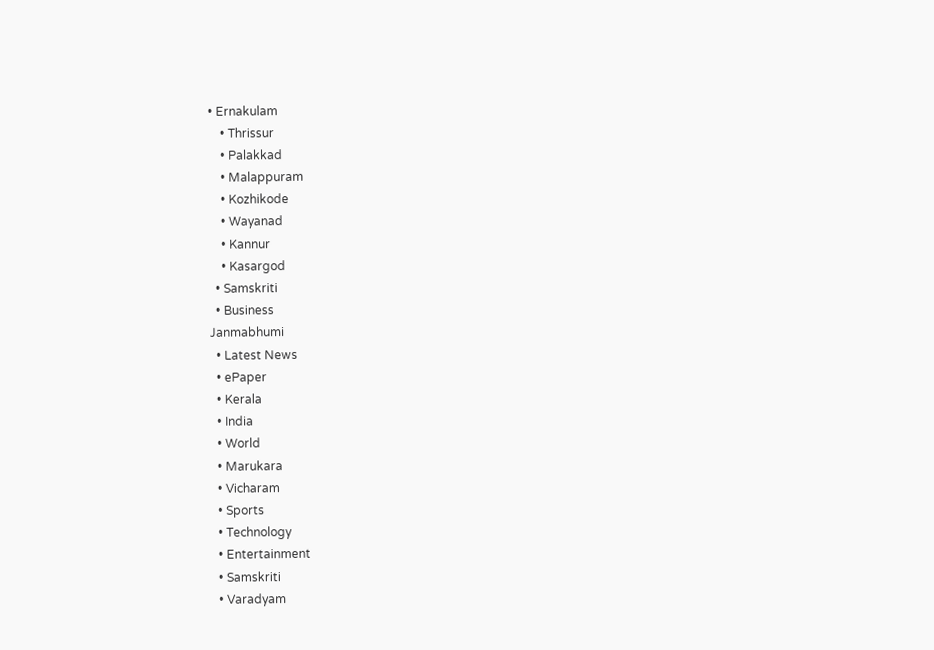• Ernakulam
    • Thrissur
    • Palakkad
    • Malappuram
    • Kozhikode
    • Wayanad
    • Kannur
    • Kasargod
  • Samskriti
  • Business
Janmabhumi
  • Latest News
  • ePaper
  • Kerala
  • India
  • World
  • Marukara
  • Vicharam
  • Sports
  • Technology
  • Entertainment
  • Samskriti
  • Varadyam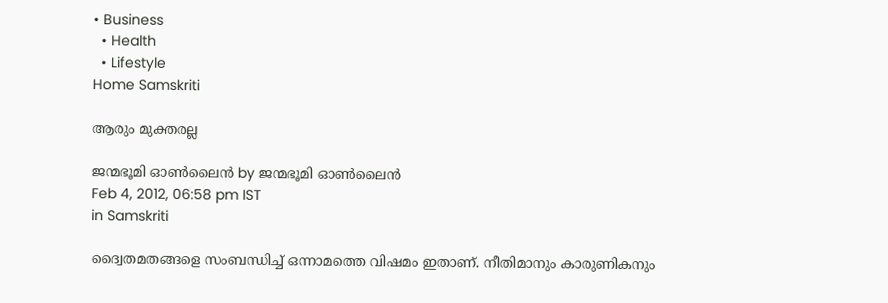• Business
  • Health
  • Lifestyle
Home Samskriti

ആരും മുക്തരല്ല

ജന്മഭൂമി ഓണ്‍ലൈന്‍ by ജന്മഭൂമി ഓണ്‍ലൈന്‍
Feb 4, 2012, 06:58 pm IST
in Samskriti

ദ്വൈതമതങ്ങളെ സംബന്ധിച്ച്‌ ഒന്നാമത്തെ വിഷമം ഇതാണ്‌. നീതിമാനും കാരുണികനും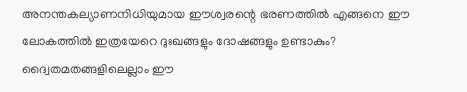അനന്തകല്യാണനിധിയുമായ ഈശ്വരന്റെ ഭരണത്തില്‍ എങ്ങനെ ഈ ലോകത്തില്‍ ഇത്രയേറെ ദുഃഖങ്ങളും ദോഷങ്ങളും ഉണ്ടാകും? ദ്വൈതമതങ്ങളിലെല്ലാം ഈ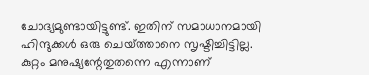ചോദ്യമുണ്ടായിട്ടുണ്ട്‌. ഇതിന്‌ സമാധാനമായി ഹിന്ദുക്കള്‍ ഒരു ചെയ്‌ത്താനെ സൃഷ്ടിച്ചിട്ടില്ല. കുറ്റം മനുഷ്യന്റേതുതന്നെ എന്നാണ്‌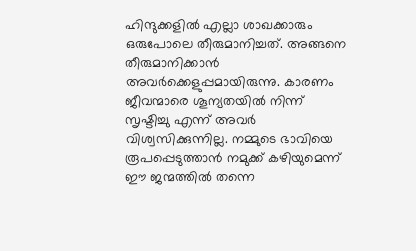ഹിന്ദുക്കളില്‍ എല്ലാ ശാഖക്കാരും ഒരുപോലെ തീരുമാനിച്ചത്‌. അങ്ങനെ തീരുമാനിക്കാന്‍ അവര്‍ക്കെളുപ്പമായിരുന്നു. കാരണം ജീവന്മാരെ ശൂന്യതയില്‍ നിന്ന്‌ സൃഷ്ടിച്ചു എന്ന്‌ അവര്‍ വിശ്വസിക്കുന്നില്ല. നമ്മുടെ ഭാവിയെ രൂപപ്പെടുത്താന്‍ നമുക്ക്‌ കഴിയുമെന്ന്‌ ഈ ജന്മത്തില്‍ തന്നെ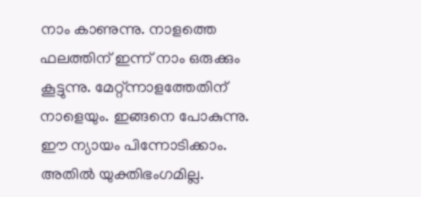നാം കാണുന്നു. നാളത്തെ ഫലത്തിന്‌ ഇന്ന്‌ നാം ഒരുക്കും കൂട്ടുന്നു. മേറ്റ്ന്നാളത്തേതിന്‌ നാളെയും. ഇങ്ങനെ പോകുന്നു. ഈ ന്യായം പിന്നോടിക്കാം. അതില്‍ യുക്തിഭംഗമില്ല.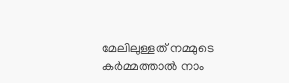മേലിലുള്ളത്‌ നമ്മുടെ കര്‍മ്മത്താല്‍ നാം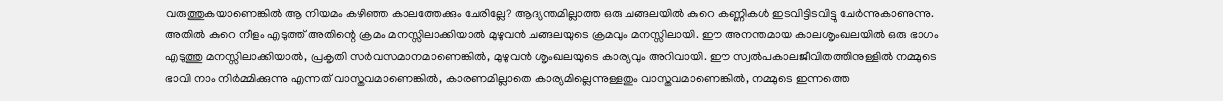വരുത്തുകയാണെങ്കില്‍ ആ നിയമം കഴിഞ്ഞ കാലത്തേക്കും ചേരില്ലേ? ആദ്യന്തമില്ലാത്ത ഒരു ചങ്ങലയില്‍ കുറെ കണ്ണികള്‍ ഇടവിട്ടിടവിട്ടു ചേര്‍ന്നുകാണുന്നു. അതില്‍ കുറെ നീളം എടുത്ത്‌ അതിന്റെ ക്രമം മനസ്സിലാക്കിയാല്‍ മുഴുവന്‍ ചങ്ങലയുടെ ക്രമവും മനസ്സിലായി. ഈ അനന്തമായ കാലശൃംഖലയില്‍ ഒരു ഭാഗം എടുത്തു മനസ്സിലാക്കിയാല്‍, പ്രകൃതി സര്‍വസമാനമാണെങ്കില്‍, മുഴുവന്‍ ശൃംഖലയുടെ കാര്യവും അറിവായി. ഈ സ്വല്‍പകാലജീവിതത്തിനുള്ളില്‍ നമ്മുടെ ഭാവി നാം നിര്‍മ്മിക്കുന്നു എന്നത്‌ വാസ്തവമാണെങ്കില്‍, കാരണമില്ലാതെ കാര്യമില്ലെന്നുള്ളതും വാസ്തവമാണെങ്കില്‍, നമ്മുടെ ഇന്നത്തെ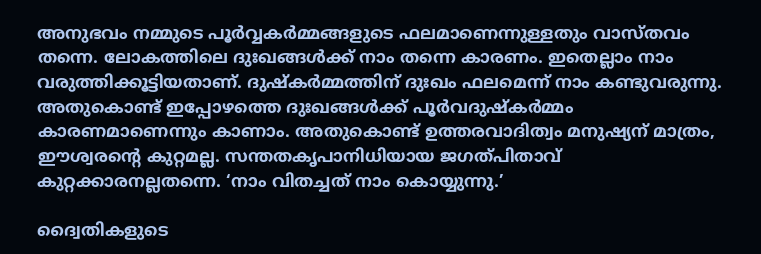അനുഭവം നമ്മുടെ പൂര്‍വ്വകര്‍മ്മങ്ങളുടെ ഫലമാണെന്നുള്ളതും വാസ്തവം തന്നെ. ലോകത്തിലെ ദുഃഖങ്ങള്‍ക്ക്‌ നാം തന്നെ കാരണം. ഇതെല്ലാം നാം വരുത്തിക്കൂട്ടിയതാണ്‌. ദുഷ്കര്‍മ്മത്തിന്‌ ദുഃഖം ഫലമെന്ന്‌ നാം കണ്ടുവരുന്നു. അതുകൊണ്ട്‌ ഇപ്പോഴത്തെ ദുഃഖങ്ങള്‍ക്ക്‌ പൂര്‍വദുഷ്കര്‍മ്മം കാരണമാണെന്നും കാണാം. അതുകൊണ്ട്‌ ഉത്തരവാദിത്വം മനുഷ്യന്‌ മാത്രം, ഈശ്വരന്റെ കുറ്റമല്ല. സന്തതകൃപാനിധിയായ ജഗത്പിതാവ്‌ കുറ്റക്കാരനല്ലതന്നെ. ‘നാം വിതച്ചത്‌ നാം കൊയ്യുന്നു.’

ദ്വൈതികളുടെ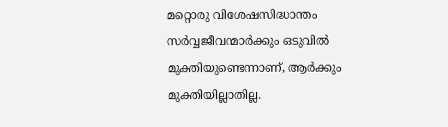മറ്റൊരു വിശേഷസിദ്ധാന്തം സര്‍വ്വജീവന്മാര്‍ക്കും ഒടുവില്‍ മുക്തിയുണ്ടെന്നാണ്‌, ആര്‍ക്കും മുക്തിയില്ലാതില്ല.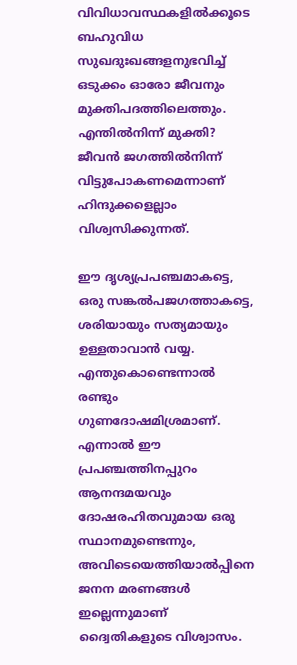വിവിധാവസ്ഥകളില്‍ക്കൂടെ ബഹുവിധ സുഖദുഃഖങ്ങളനുഭവിച്ച്‌ ഒടുക്കം ഓരോ ജീവനും മുക്തിപദത്തിലെത്തും. എന്തില്‍നിന്ന്‌ മുക്തി? ജീവന്‍ ജഗത്തില്‍നിന്ന്‌ വിട്ടുപോകണമെന്നാണ്‌ ഹിന്ദുക്കളെല്ലാം വിശ്വസിക്കുന്നത്‌.

ഈ ദൃശ്യപ്രപഞ്ചമാകട്ടെ, ഒരു സങ്കല്‍പജഗത്താകട്ടെ, ശരിയായും സത്യമായും ഉള്ളതാവാന്‍ വയ്യ. എന്തുകൊണ്ടെന്നാല്‍ രണ്ടും ഗുണദോഷമിശ്രമാണ്‌. എന്നാല്‍ ഈ പ്രപഞ്ചത്തിനപ്പുറം ആനന്ദമയവും ദോഷരഹിതവുമായ ഒരു സ്ഥാനമുണ്ടെന്നും, അവിടെയെത്തിയാല്‍പ്പിനെ ജനന മരണങ്ങള്‍ ഇല്ലെന്നുമാണ്‌ ദ്വൈതികളുടെ വിശ്വാസം.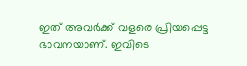ഇത്‌ അവര്‍ക്ക്‌ വളരെ പ്രിയപ്പെട്ട ഭാവനയാണ്‌. ഇവിടെ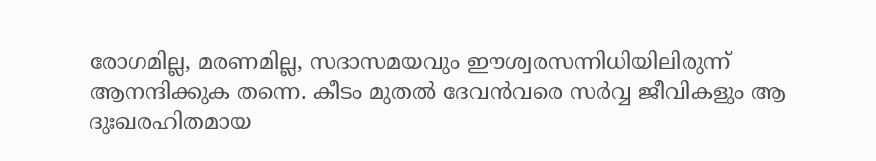രോഗമില്ല, മരണമില്ല, സദാസമയവും ഈശ്വരസന്നിധിയിലിരുന്ന്‌ ആനന്ദിക്കുക തന്നെ. കീടം മുതല്‍ ദേവന്‍വരെ സര്‍വ്വ ജീവികളും ആ ദുഃഖരഹിതമായ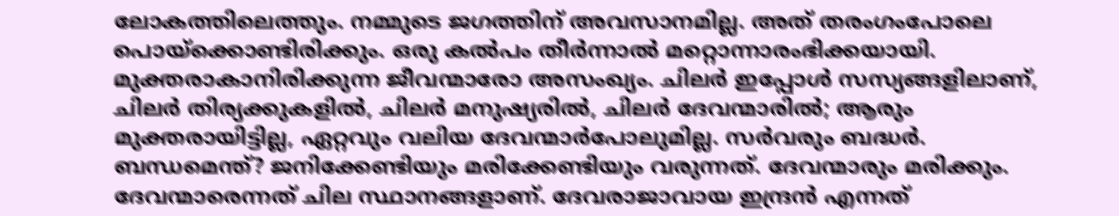ലോകത്തിലെത്തും. നമ്മുടെ ജഗത്തിന്‌ അവസാനമില്ല. അത്‌ തരംഗംപോലെ പൊയ്‌ക്കൊണ്ടിരിക്കും. ഒരു കല്‍പം തീര്‍ന്നാല്‍ മറ്റൊന്നാരംഭിക്കയായി. മുക്തരാകാനിരിക്കുന്ന ജീവന്മാരോ അസംഖ്യം. ചിലര്‍ ഇപ്പോള്‍ സസ്യങ്ങളിലാണ്‌, ചിലര്‍ തിര്യക്കുകളില്‍, ചിലര്‍ മനുഷ്യരില്‍, ചിലര്‍ ദേവന്മാരില്‍; ആരും മുക്തരായിട്ടില്ല, ഏറ്റവും വലിയ ദേവന്മാര്‍പോലുമില്ല. സര്‍വരും ബദ്ധര്‍. ബന്ധമെന്ത്‌? ജനിക്കേണ്ടിയും മരിക്കേണ്ടിയും വരുന്നത്‌. ദേവന്മാരും മരിക്കും. ദേവന്മാരെന്നത്‌ ചില സ്ഥാനങ്ങളാണ്‌. ദേവരാജാവായ ഇന്ദ്രന്‍ എന്നത്‌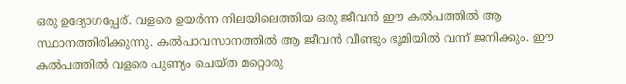ഒരു ഉദ്യോഗപ്പേര്‌. വളരെ ഉയര്‍ന്ന നിലയിലെത്തിയ ഒരു ജീവന്‍ ഈ കല്‍പത്തില്‍ ആ സ്ഥാനത്തിരിക്കുന്നു. കല്‍പാവസാനത്തില്‍ ആ ജീവന്‍ വീണ്ടും ഭൂമിയില്‍ വന്ന്‌ ജനിക്കും. ഈ കല്‍പത്തില്‍ വളരെ പുണ്യം ചെയ്ത മറ്റൊരു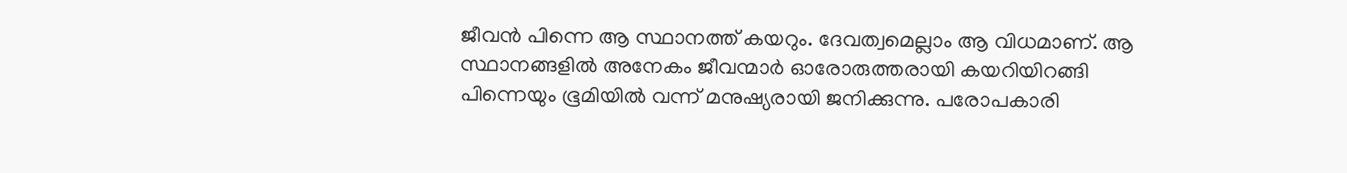ജീവന്‍ പിന്നെ ആ സ്ഥാനത്ത്‌ കയറും. ദേവത്വമെല്ലാം ആ വിധമാണ്‌. ആ സ്ഥാനങ്ങളില്‍ അനേകം ജീവന്മാര്‍ ഓരോരുത്തരായി കയറിയിറങ്ങി പിന്നെയും ഭൂമിയില്‍ വന്ന്‌ മനുഷ്യരായി ജനിക്കുന്നു. പരോപകാരി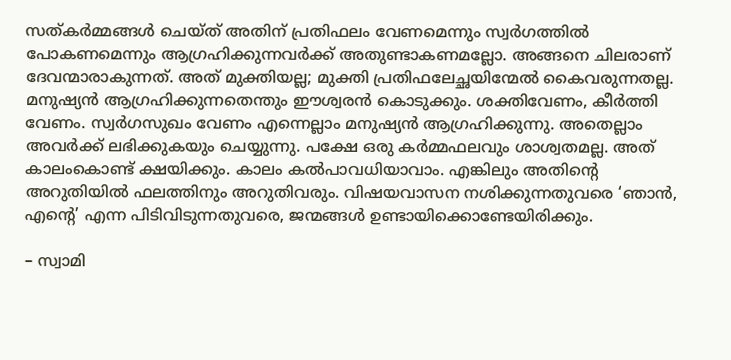സത്കര്‍മ്മങ്ങള്‍ ചെയ്ത്‌ അതിന്‌ പ്രതിഫലം വേണമെന്നും സ്വര്‍ഗത്തില്‍ പോകണമെന്നും ആഗ്രഹിക്കുന്നവര്‍ക്ക്‌ അതുണ്ടാകണമല്ലോ. അങ്ങനെ ചിലരാണ്‌ ദേവന്മാരാകുന്നത്‌. അത്‌ മുക്തിയല്ല; മുക്തി പ്രതിഫലേച്ഛയിന്മേല്‍ കൈവരുന്നതല്ല. മനുഷ്യന്‍ ആഗ്രഹിക്കുന്നതെന്തും ഈശ്വരന്‍ കൊടുക്കും. ശക്തിവേണം, കീര്‍ത്തി വേണം. സ്വര്‍ഗസുഖം വേണം എന്നെല്ലാം മനുഷ്യന്‍ ആഗ്രഹിക്കുന്നു. അതെല്ലാം അവര്‍ക്ക്‌ ലഭിക്കുകയും ചെയ്യുന്നു. പക്ഷേ ഒരു കര്‍മ്മഫലവും ശാശ്വതമല്ല. അത്‌ കാലംകൊണ്ട്‌ ക്ഷയിക്കും. കാലം കല്‍പാവധിയാവാം. എങ്കിലും അതിന്റെ അറുതിയില്‍ ഫലത്തിനും അറുതിവരും. വിഷയവാസന നശിക്കുന്നതുവരെ ‘ഞാന്‍, എന്റെ’ എന്ന പിടിവിടുന്നതുവരെ, ജന്മങ്ങള്‍ ഉണ്ടായിക്കൊണ്ടേയിരിക്കും.

– സ്വാമി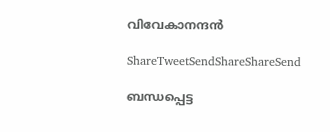വിവേകാനന്ദന്‍

ShareTweetSendShareShareSend

ബന്ധപ്പെട്ട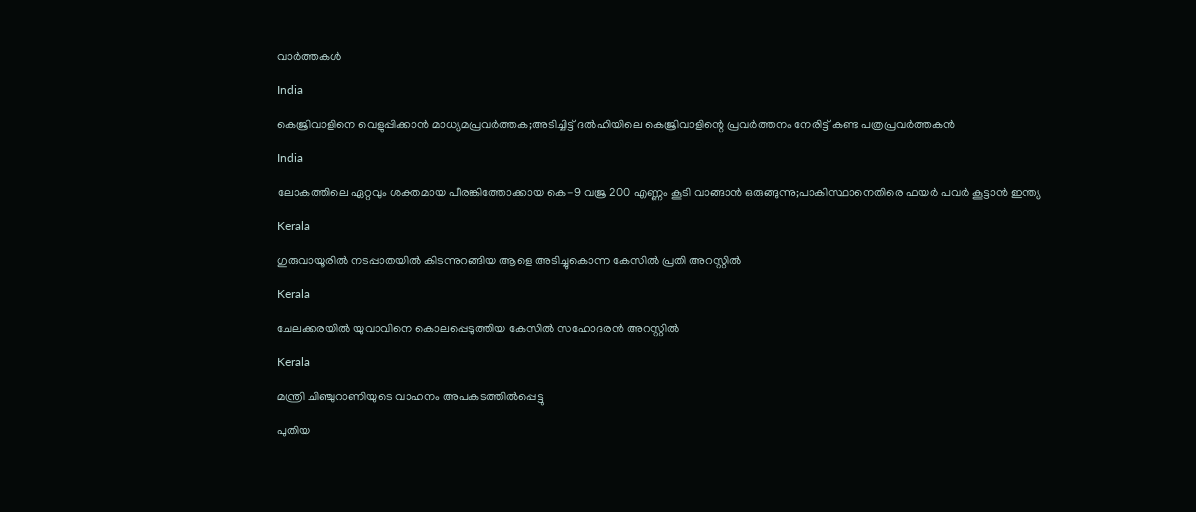വാര്‍ത്തകള്‍

India

കെജ്രിവാളിനെ വെളുപ്പിക്കാന്‍ മാധ്യമപ്രവര്‍ത്തക;അടിച്ചിട്ട് ദല്‍ഹിയിലെ കെജ്രിവാളിന്റെ പ്രവര്‍ത്തനം നേരിട്ട് കണ്ട പത്രപ്രവര്‍ത്തകന്‍

India

ലോകത്തിലെ ഏറ്റവും ശക്തമായ പീരങ്കിത്തോക്കായ കെ-9 വജ്ര 200 എണ്ണം കൂടി വാങ്ങാന്‍ ഒരുങ്ങുന്നു;പാകിസ്ഥാനെതിരെ ഫയര്‍ പവര്‍ കൂട്ടാന്‍ ഇന്ത്യ

Kerala

ഗുരുവായൂരില്‍ നടപ്പാതയില്‍ കിടന്നുറങ്ങിയ ആളെ അടിച്ചുകൊന്ന കേസില്‍ പ്രതി അറസ്റ്റില്‍

Kerala

ചേലക്കരയില്‍ യുവാവിനെ കൊലപ്പെടുത്തിയ കേസില്‍ സഹോദരന്‍ അറസ്റ്റില്‍

Kerala

മന്ത്രി ചിഞ്ചുറാണിയുടെ വാഹനം അപകടത്തില്‍പ്പെട്ടു

പുതിയ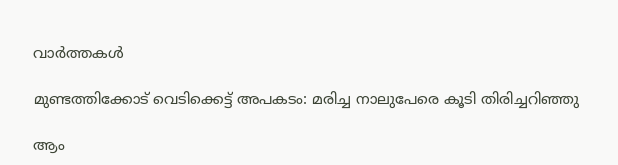വാര്‍ത്തകള്‍

മുണ്ടത്തിക്കോട് വെടിക്കെട്ട് അപകടം: മരിച്ച നാലുപേരെ കൂടി തിരിച്ചറിഞ്ഞു

ആം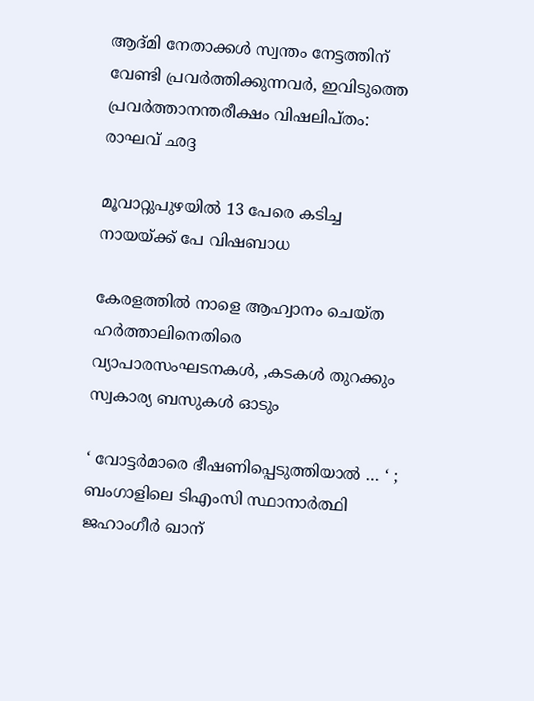ആദ്മി നേതാക്കള്‍ സ്വന്തം നേട്ടത്തിന് വേണ്ടി പ്രവര്‍ത്തിക്കുന്നവര്‍, ഇവിടുത്തെ പ്രവര്‍ത്താനന്തരീക്ഷം വിഷലിപ്തം: രാഘവ് ഛദ്ദ

മൂവാറ്റുപുഴയില്‍ 13 പേരെ കടിച്ച നായയ്‌ക്ക് പേ വിഷബാധ

കേരളത്തില്‍ നാളെ ആഹ്വാനം ചെയ്ത ഹര്‍ത്താലിനെതിരെ വ്യാപാരസംഘടനകള്‍, ,കടകള്‍ തുറക്കും സ്വകാര്യ ബസുകള്‍ ഓടും

‘ വോട്ടർമാരെ ഭീഷണിപ്പെടുത്തിയാൽ … ‘ ; ബംഗാളിലെ ടിഎംസി സ്ഥാനാർത്ഥി ജഹാംഗീർ ഖാന്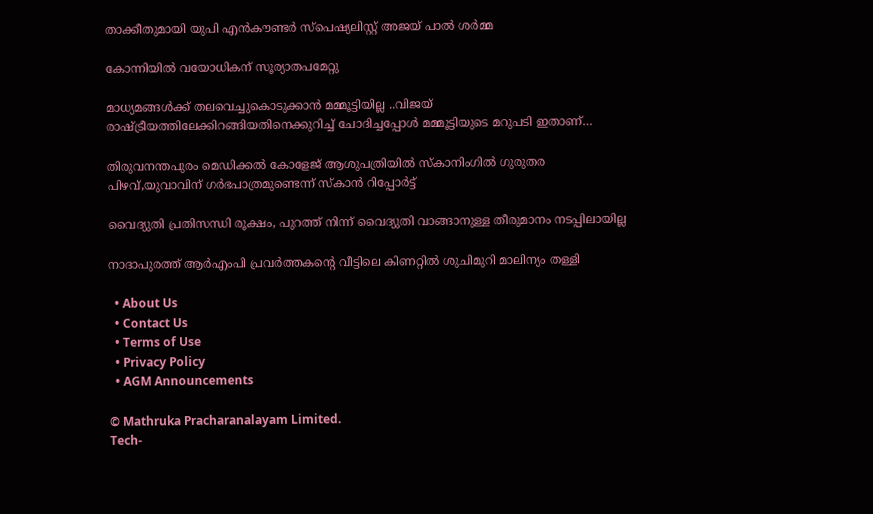താക്കീതുമായി യുപി എൻകൗണ്ടർ സ്പെഷ്യലിസ്റ്റ് അജയ് പാൽ ശർമ്മ

കോന്നിയില്‍ വയോധികന് സൂര്യാതപമേറ്റു

മാധ്യമങ്ങള്‍ക്ക് തലവെച്ചുകൊടുക്കാന്‍ മമ്മൂട്ടിയില്ല ..വിജയ് രാഷ്‌ട്രീയത്തിലേക്കിറങ്ങിയതിനെക്കുറിച്ച് ചോദിച്ചപ്പോള്‍ മമ്മൂട്ടിയുടെ മറുപടി ഇതാണ്…

തിരുവനന്തപുരം മെഡിക്കല്‍ കോളേജ് ആശുപത്രിയില്‍ സ്‌കാനിംഗില്‍ ഗുരുതര പിഴവ്,യുവാവിന് ഗര്‍ഭപാത്രമുണ്ടെന്ന് സ്‌കാന്‍ റിപ്പോര്‍ട്ട്

വൈദ്യുതി പ്രതിസന്ധി രൂക്ഷം, പുറത്ത് നിന്ന് വൈദ്യുതി വാങ്ങാനുള്ള തീരുമാനം നടപ്പിലായില്ല

നാദാപുരത്ത് ആര്‍എംപി പ്രവര്‍ത്തകന്റെ വീട്ടിലെ കിണറ്റില്‍ ശുചിമുറി മാലിന്യം തള്ളി

  • About Us
  • Contact Us
  • Terms of Use
  • Privacy Policy
  • AGM Announcements

© Mathruka Pracharanalayam Limited.
Tech-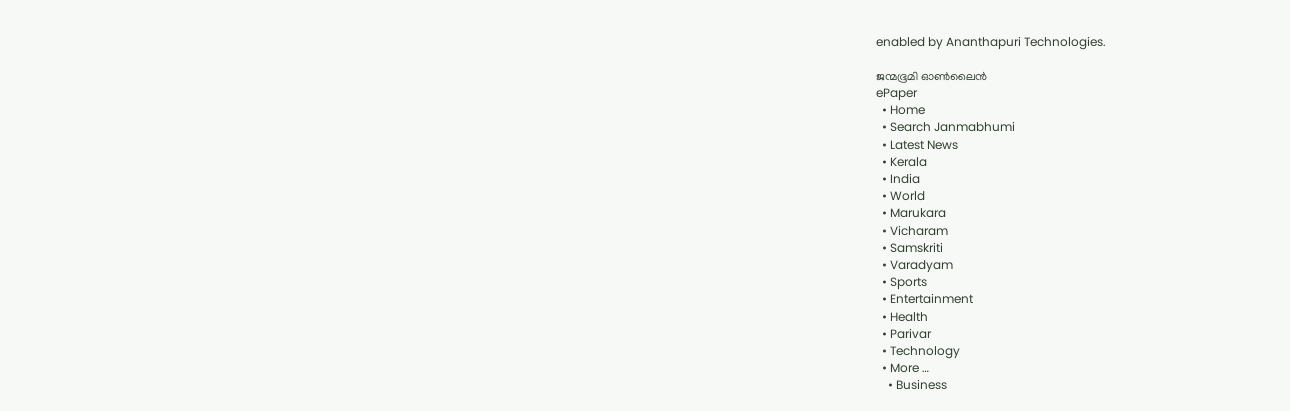enabled by Ananthapuri Technologies.

ജന്മഭൂമി ഓണ്‍ലൈന്‍
ePaper
  • Home
  • Search Janmabhumi
  • Latest News
  • Kerala
  • India
  • World
  • Marukara
  • Vicharam
  • Samskriti
  • Varadyam
  • Sports
  • Entertainment
  • Health
  • Parivar
  • Technology
  • More …
    • Business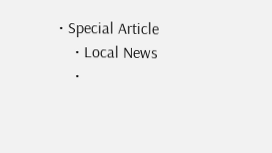• Special Article
    • Local News
    •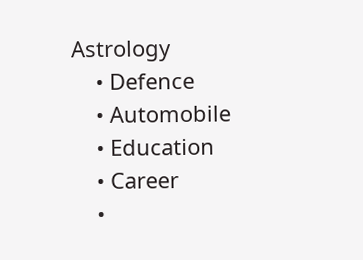Astrology
    • Defence
    • Automobile
    • Education
    • Career
    •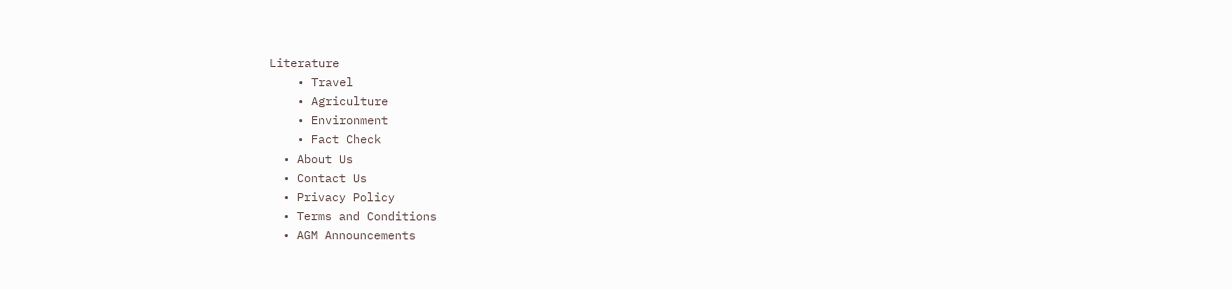Literature
    • Travel
    • Agriculture
    • Environment
    • Fact Check
  • About Us
  • Contact Us
  • Privacy Policy
  • Terms and Conditions
  • AGM Announcements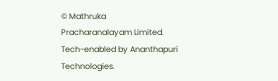© Mathruka Pracharanalayam Limited.
Tech-enabled by Ananthapuri Technologies.